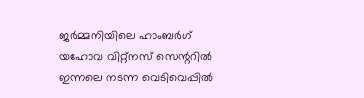ജർമ്മനിയിലെ ഹാംബര്‍ഗ് യഹോവ വിറ്റ്നസ് സെന്ററിൽ ഇന്നലെ നടന്ന വെടിവെപ്പിൽ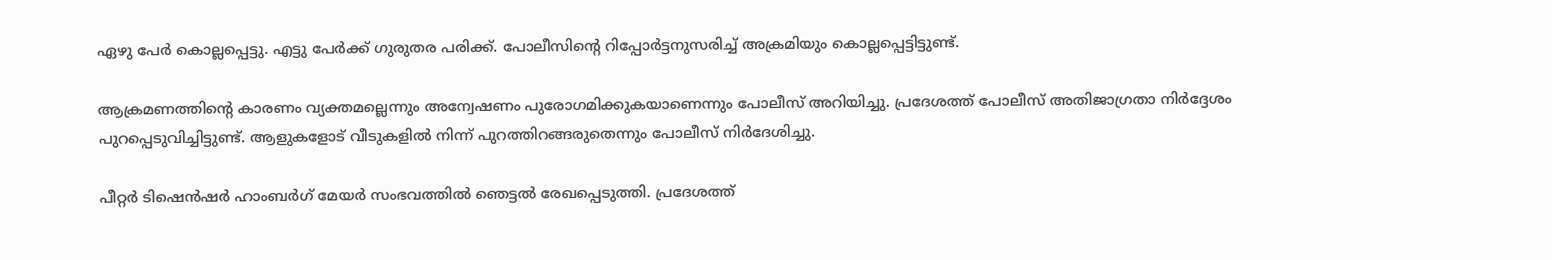ഏഴു പേർ കൊല്ലപ്പെട്ടു. എട്ടു പേർക്ക് ഗുരുതര പരിക്ക്. പോലീസിന്റെ റിപ്പോർട്ടനുസരിച്ച് അക്രമിയും കൊല്ലപ്പെട്ടിട്ടുണ്ട്.

ആക്രമണത്തിന്റെ കാരണം വ്യക്തമല്ലെന്നും അന്വേഷണം പുരോഗമിക്കുകയാണെന്നും പോലീസ് അറിയിച്ചു. പ്രദേശത്ത് പോലീസ് അതിജാഗ്രതാ നിര്‍ദ്ദേശം പുറപ്പെടുവിച്ചിട്ടുണ്ട്. ആളുകളോട് വീടുകളിൽ നിന്ന് പുറത്തിറങ്ങരുതെന്നും പോലീസ് നിർദേശിച്ചു.

പീറ്റര്‍ ടിഷെന്‍ഷര്‍ ഹാംബർഗ് മേയർ സംഭവത്തിൽ ഞെട്ടൽ രേഖപ്പെടുത്തി. പ്രദേശത്ത്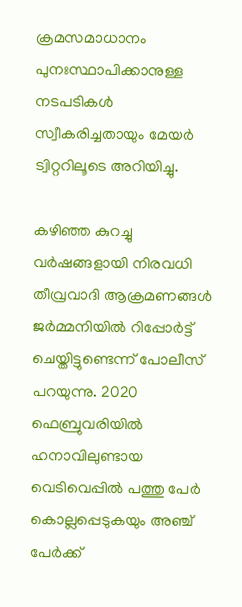ക്രമസമാധാനം പുനഃസ്ഥാപിക്കാനുള്ള നടപടികള്‍ സ്വീകരിച്ചതായും മേയർ ട്വിറ്ററിലൂടെ അറിയിച്ചു.

കഴിഞ്ഞ കുറച്ചു വര്‍ഷങ്ങളായി നിരവധി തീവ്രവാദി ആക്രമണങ്ങള്‍ ജര്‍മ്മനിയില്‍ റിപ്പോര്‍ട്ട് ചെയ്തിട്ടുണ്ടെന്ന് പോലീസ് പറയുന്നു. 2020 ഫെബ്രുവരിയില്‍ ഹനാവിലുണ്ടായ വെടിവെപ്പില്‍ പത്തു പേര്‍ കൊല്ലപ്പെടുകയും അഞ്ച് പേര്‍ക്ക്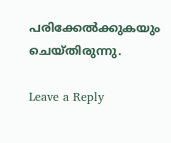പരിക്കേല്‍ക്കുകയും ചെയ്തിരുന്നു.

Leave a Reply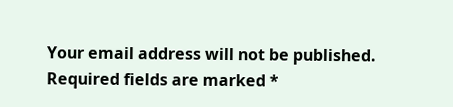Your email address will not be published. Required fields are marked *